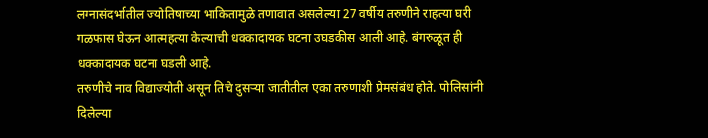लग्नासंदर्भातील ज्योतिषाच्या भाकितामुळे तणावात असलेल्या 27 वर्षीय तरुणीने राहत्या घरी गळफास घेऊन आत्महत्या केल्याची धक्कादायक घटना उघडकीस आली आहे. बंगरुळूत ही धक्कादायक घटना घडली आहे.
तरुणीचे नाव विद्याज्योती असून तिचे दुसऱ्या जातीतील एका तरुणाशी प्रेमसंबंध होते. पोलिसांनी दिलेल्या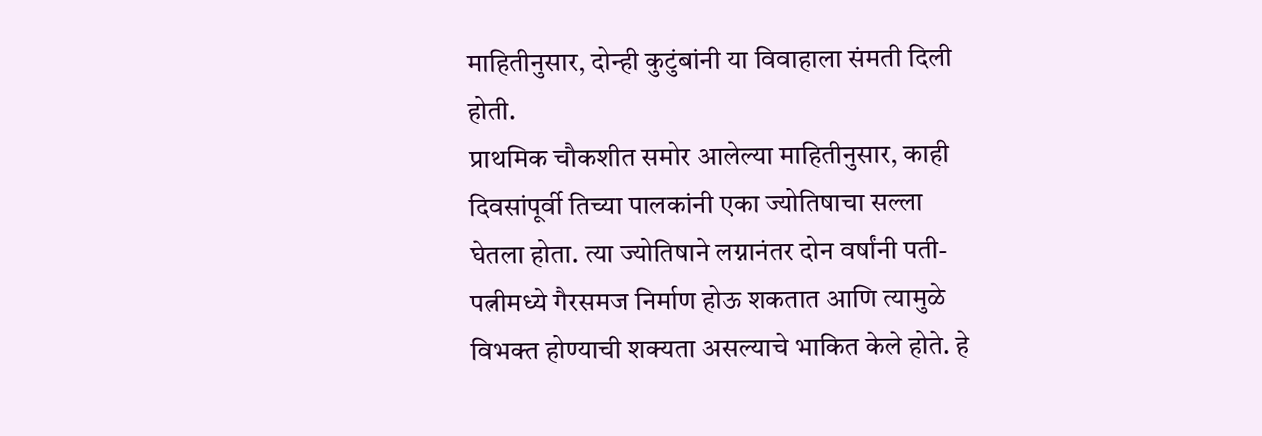माहितीनुसार, दोन्ही कुटुंबांनी या विवाहाला संमती दिली होती.
प्राथमिक चौकशीत समोर आलेल्या माहितीनुसार, काही दिवसांपूर्वी तिच्या पालकांनी एका ज्योतिषाचा सल्ला घेतला होता. त्या ज्योतिषाने लग्नानंतर दोन वर्षांनी पती-पत्नीमध्ये गैरसमज निर्माण होऊ शकतात आणि त्यामुळे विभक्त होण्याची शक्यता असल्याचे भाकित केले होते. हे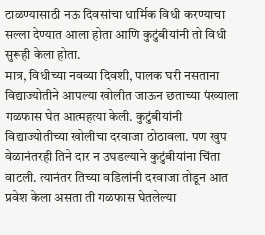टाळण्यासाठी नऊ दिवसांचा धार्मिक विधी करण्याचा सल्ला देण्यात आला होता आणि कुटुंबीयांनी तो विधी सुरूही केला होता.
मात्र, विधीच्या नवव्या दिवशी, पालक घरी नसताना विद्याज्योतीने आपल्या खोलीत जाऊन छताच्या पंख्याला गळफास घेत आत्महत्या केली. कुटुंबीयांनी विद्याज्योतीच्या खोलीचा दरवाजा ठोठावला. पण खुप वेळानंतरही तिने दार न उघडल्याने कुटुंबीयांना चिंता वाटली. त्यानंतर तिच्या वडिलांनी दरवाजा तोडून आत प्रवेश केला असता ती गळफास घेतलेल्या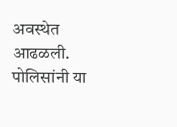अवस्थेत आढळली. पोलिसांनी या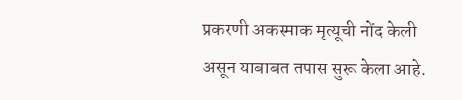प्रकरणी अकस्माक मृत्यूची नोंद केली असून याबाबत तपास सुरू केला आहे.